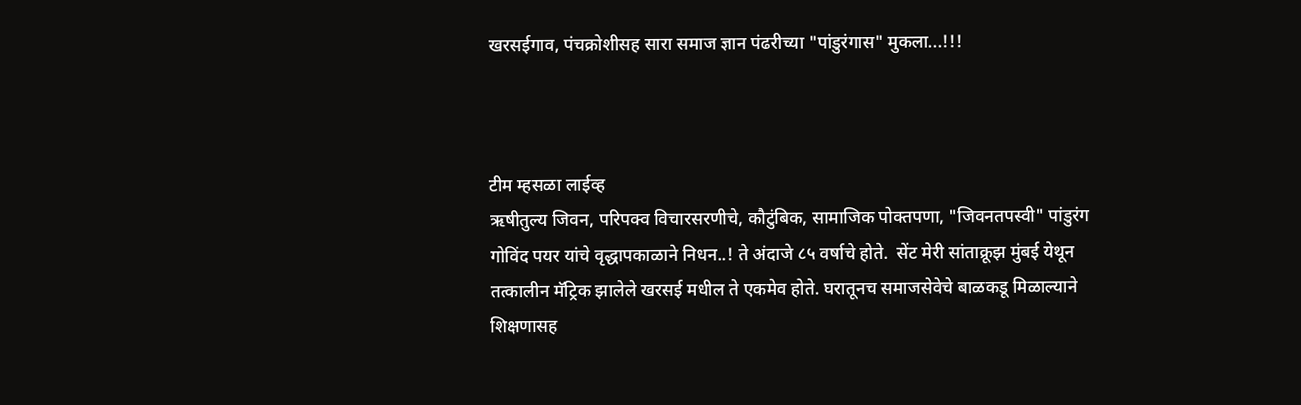खरसईगाव, पंचक्रोशीसह सारा समाज ज्ञान पंढरीच्या "पांडुरंगास" मुकला...!!!



टीम म्हसळा लाईव्ह
ऋषीतुल्य जिवन, परिपक्व विचारसरणीचे, कौटुंबिक, सामाजिक पोक्तपणा, "जिवनतपस्वी" पांडुरंग गोविंद पयर यांचे वृद्धापकाळाने निधन..! ते अंदाजे ८५ वर्षाचे होते.  सेंट मेरी सांताक्रूझ मुंबई येथून तत्कालीन मॅट्रिक झालेले खरसई मधील ते एकमेव होते. घरातूनच समाजसेवेचे बाळकडू मिळाल्याने शिक्षणासह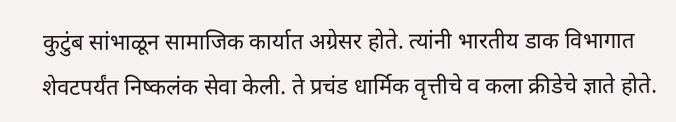कुटुंब सांभाळून सामाजिक कार्यात अग्रेसर होते. त्यांनी भारतीय डाक विभागात शेवटपर्यंत निष्कलंक सेवा केली. ते प्रचंड धार्मिक वृत्तीचे व कला क्रीडेचे ज्ञाते होते.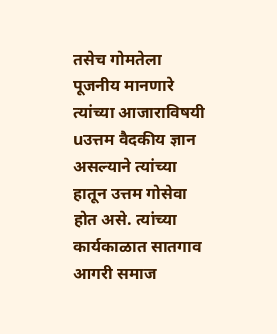तसेच गोमतेला पूजनीय मानणारे त्यांच्या आजाराविषयी uउत्तम वैदकीय ज्ञान असल्याने त्यांच्या हातून उत्तम गोसेवा होत असे. त्यांच्या कार्यकाळात सातगाव आगरी समाज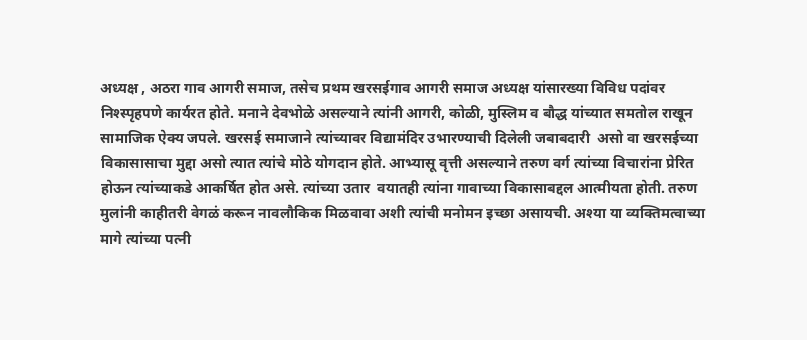अध्यक्ष , अठरा गाव आगरी समाज, तसेच प्रथम खरसईगाव आगरी समाज अध्यक्ष यांसारख्या विविध पदांवर निश्स्पृहपणे कार्यरत होते. मनाने देवभोळे असल्याने त्यांनी आगरी, कोळी, मुस्लिम व बौद्ध यांच्यात समतोल राखून सामाजिक ऐक्य जपले. खरसई समाजाने त्यांच्यावर विद्यामंदिर उभारण्याची दिलेली जबाबदारी  असो वा खरसईच्या विकासासाचा मुद्दा असो त्यात त्यांचे मोठे योगदान होते. आभ्यासू वृत्ती असल्याने तरुण वर्ग त्यांच्या विचारांना प्रेरित होऊन त्यांच्याकडे आकर्षित होत असे. त्यांच्या उतार  वयातही त्यांना गावाच्या विकासाबद्दल आत्मीयता होती. तरुण मुलांनी काहीतरी वेगळं करून नावलौकिक मिळवावा अशी त्यांची मनोमन इच्छा असायची. अश्या या व्यक्तिमत्वाच्या मागे त्यांच्या पत्नी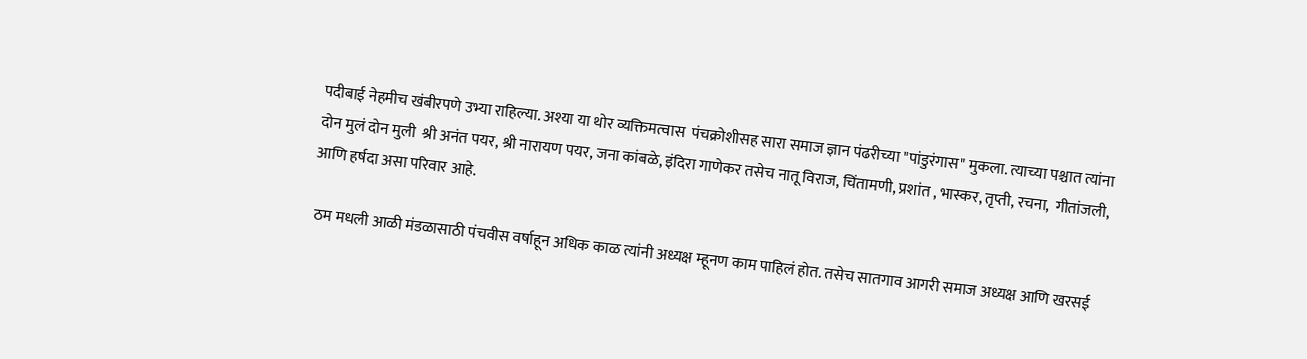पदीबाई नेहमीच खंबीरपणे उभ्या राहिल्या. अश्या या थोर व्यक्तिमत्वास  पंचक्रोशीसह सारा समाज ज्ञान पंढरीच्या "पांडुरंगास" मुकला. त्याच्या पश्चात त्यांना दोन मुलं दोन मुली  श्री अनंत पयर, श्री नारायण पयर, जना कांबळे, इंदिरा गाणेकर तसेच नातू विराज, चिंतामणी, प्रशांत , भास्कर, तृप्ती, रचना,  गीतांजली, आणि हर्षदा असा परिवार आहे.

 ठम मधली आळी मंडळासाठी पंचवीस वर्षाहून अधिक काळ त्यांनी अध्यक्ष म्हूनण काम पाहिलं होत. तसेच सातगाव आगरी समाज अध्यक्ष आणि खरसई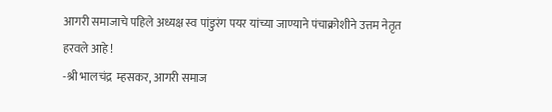आगरी समाजाचे पहिले अध्यक्ष स्व पांडुरंग पयर यांच्या जाण्याने पंचाक्रोशीने उत्तम नेतृत हरवले आहे !
-श्री भालचंद्र  म्हसकर, आगरी समाज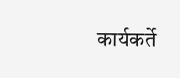कार्यकर्ते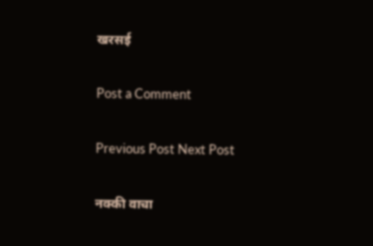खरसई

Post a Comment

Previous Post Next Post

नक्की वाचा